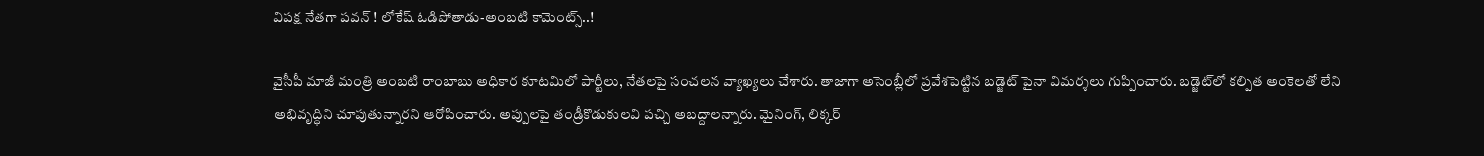విపక్ష నేతగా పవన్ ! లోకేష్ ఓడిపోతాడు-అంబటి కామెంట్స్..!

వైసీపీ మాజీ మంత్రి అంబటి రాంబాబు అధికార కూటమిలో పార్టీలు, నేతలపై సంచలన వ్యాఖ్యలు చేశారు. తాజాగా అసెంబ్లీలో ప్రవేశపెట్టిన బడ్జెట్ పైనా విమర్శలు గుప్పించారు. బడ్జెట్‌లో కల్పిత అంకెలతో లేని అభివృద్ధిని చూపుతున్నారని ఆరోపించారు. అప్పులపై తండ్రీకొడుకులవి పచ్చి అబద్దాలన్నారు. మైనింగ్, లిక్కర్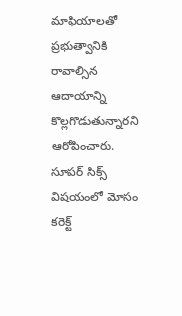మాఫియాలతో ప్రభుత్వానికి రావాల్సిన ఆదాయాన్ని కొల్లగొడుతున్నారని ఆరోపించారు. సూపర్ సిక్స్ విషయంలో మోసం కరెక్ట్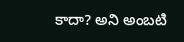కాదా? అని అంబటి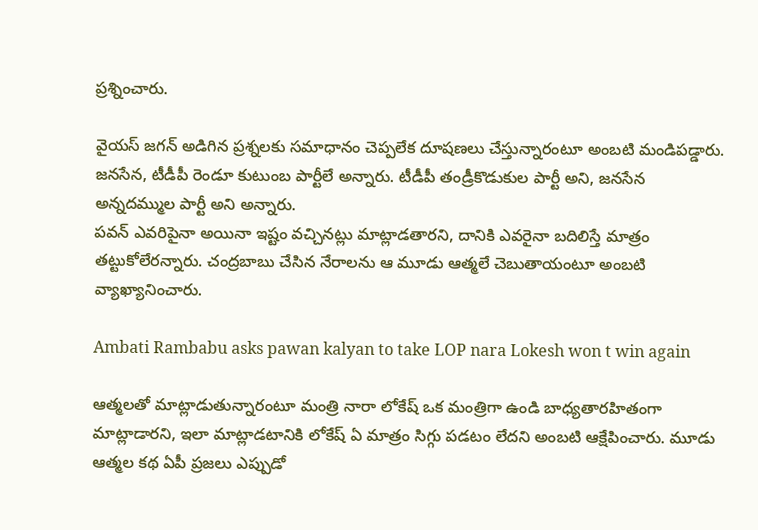ప్రశ్నించారు.

వైయస్ జగన్ అడిగిన ప్రశ్నలకు సమాధానం చెప్పలేక దూషణలు చేస్తున్నారంటూ అంబటి మండిపడ్డారు. జ‌న‌సేన‌, టీడీపీ రెండూ కుటుంబ పార్టీలే అన్నారు. టీడీపీ తండ్రీకొడుకుల పార్టీ అని, జ‌న‌సేన అన్న‌ద‌మ్ముల పార్టీ అని అన్నారు.
పవన్ ఎవరిపైనా అయినా ఇష్టం వచ్చినట్లు మాట్లాడతారని, దానికి ఎవరైనా బదిలిస్తే మాత్రం తట్టుకోలేరన్నారు. చంద్రబాబు చేసిన నేరాలను ఆ మూడు ఆత్మలే చెబుతాయంటూ అంబటి వ్యాఖ్యానించారు.

Ambati Rambabu asks pawan kalyan to take LOP nara Lokesh won t win again

ఆత్మలతో మాట్లాడుతున్నారంటూ మంత్రి నారా లోకేష్ ఒక మంత్రిగా ఉండి బాధ్యతారహితంగా మాట్లాడారని, ఇలా మాట్లాడటానికి లోకేష్ ఏ మాత్రం సిగ్గు పడటం లేదని అంబటి ఆక్షేపించారు. మూడు ఆత్మల కథ ఏపీ ప్రజలు ఎప్పుడో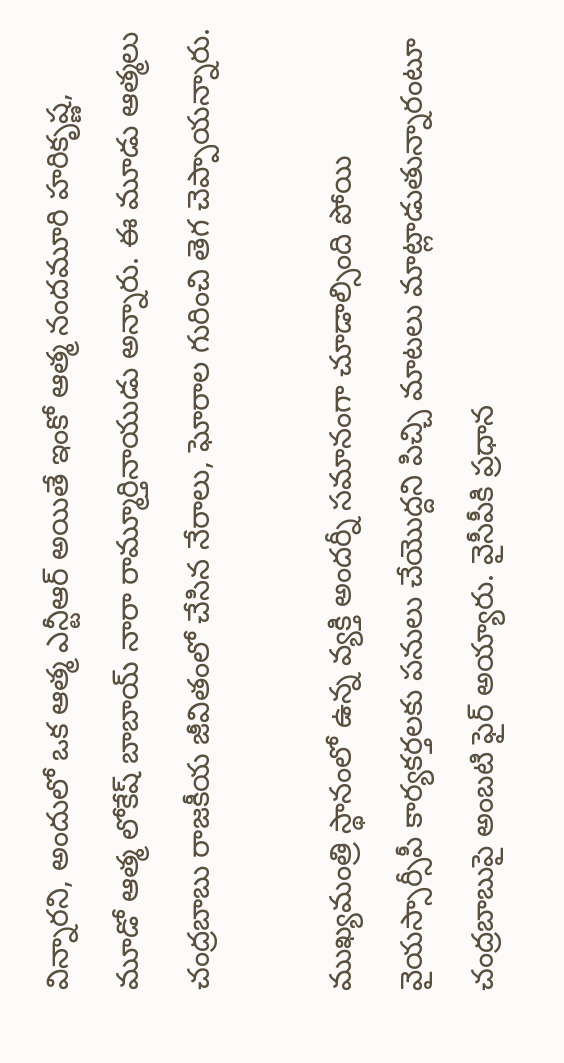విన్నారని, అందులో ఒక ఆత్మ ఎన్టీఆర్ అయితే ఇంకో ఆత్మ నందమూరి హరికృష్ణ, మూడో ఆత్మ లోకేష్‌ బాబాయ్ నారా రామ్మూర్తినాయుడు అన్నారు. ఈ మూడు ఆత్మలు చంద్రబాబు రాజకీయ జీవితంలో చేసిన నేరాలు, ఘోరాల గురించి తెగ చెప్పాయన్నారు.

ముఖ్య‌మంత్రి స్థానంలో ఉన్న వ్య‌క్తి అంద‌ర్నీ స‌మానంగా చూడాల్సింది పోయి వైయ‌స్సార్సీపీ కార్యకర్తలకు ప‌నులు చేయొద్ద‌ని పిచ్చి మాటలు మాట్లాడుతున్నారంటూ చంద్రబాబుపై అంబటి ఫైర్ అయ్యారు. వైసీపీకి ప్రధాన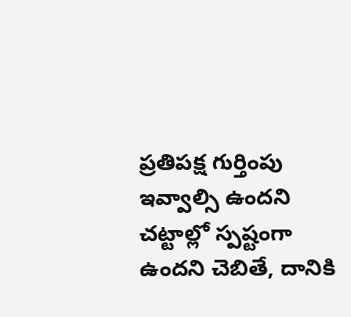ప్ర‌తిప‌క్ష గుర్తింపు ఇవ్వాల్సి ఉంద‌ని చ‌ట్టాల్లో స్ప‌ష్టంగా ఉంద‌ని చెబితే, దానికి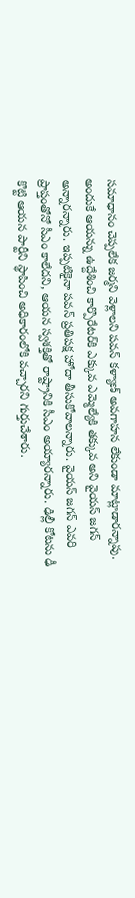స‌మాధానం చెప్ప‌లేక జ‌ర్మ‌ని వెళ్లాల‌ని ప‌వ‌న్ క‌ళ్యాణ్‌ అవగాహన లేకుండా మాట్లాడారన్నాపు. అందుకే ఆయ‌న్ను ఉద్దేశించి కార్పొరేట‌ర్‌కి ఎక్కువ ఎమ్మెల్యేకి త‌క్కువ అని వైయస్ జ‌గ‌న్ అన్నారన్నారు. ఇప్పటికైనా పవన్ ప్రతిపక్ష హోదా తీసుకోవాలన్నారు. వైయస్ జ‌గ‌న్ ఎవ‌రి ప్రాప్తంతోనో సీఎం కాలేదని, ఆయ‌న స్వ‌శ‌క్తితో రాష్ట్రానికి సీఎం అయ్యారన్నారు. ఢిల్లీ కోట‌ను ఢీ కొట్టి ఆయ‌న పార్టీని స్థాపించి అధికారంలోకి వచ్చారని గుర్తుచేశారు.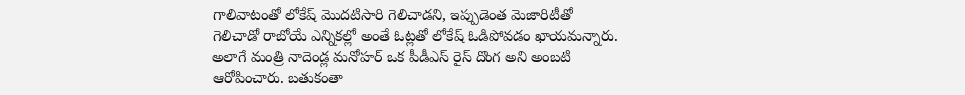గాలివాటంతో లోకేష్ మొద‌టిసారి గెలిచాడని, ఇప్పుడెంత మెజారిటీతో గెలిచాడో రాబోయే ఎన్నిక‌ల్లో అంతే ఓట్ల‌తో లోకేష్ ఓడిపోవ‌డం ఖాయమన్నారు. అలాగే మంత్రి నాదెండ్ల మ‌నోహ‌ర్ ఒక పీడీఎస్ రైస్ దొంగ‌ అని అంబటి ఆరోపించారు. బ‌తుకంతా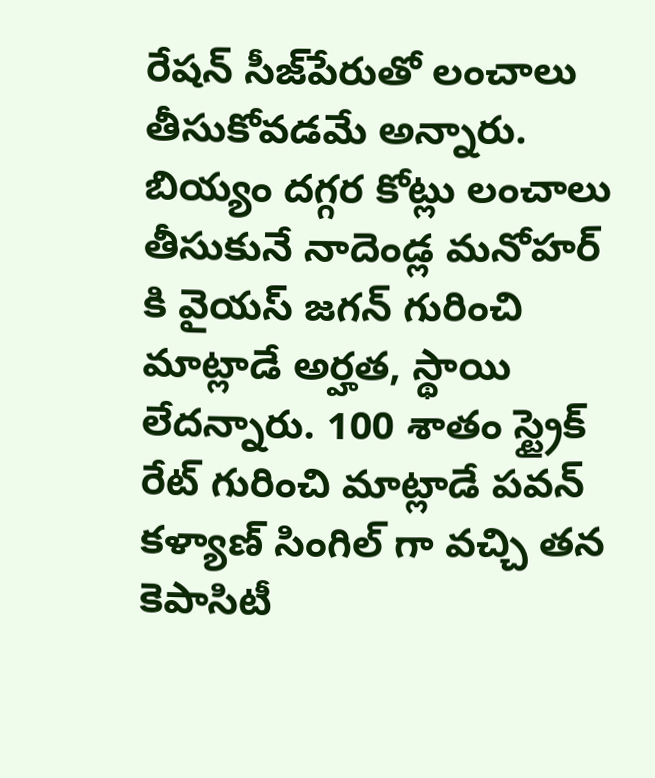రేష‌న్ సీజ్‌పేరుతో లంచాలు తీసుకోవ‌డ‌మే అన్నారు. బియ్యం ద‌గ్గ‌ర కోట్లు లంచాలు తీసుకునే నాదెండ్ల‌ మనోహర్ కి వైయస్ జగ‌న్ గురించి మాట్లాడే అర్హత, స్థాయి లేదన్నారు. 100 శాతం స్ట్రైక్ రేట్ గురించి మాట్లాడే ప‌వ‌న్ క‌ళ్యాణ్ సింగిల్ గా వ‌చ్చి త‌న‌ కెపాసిటీ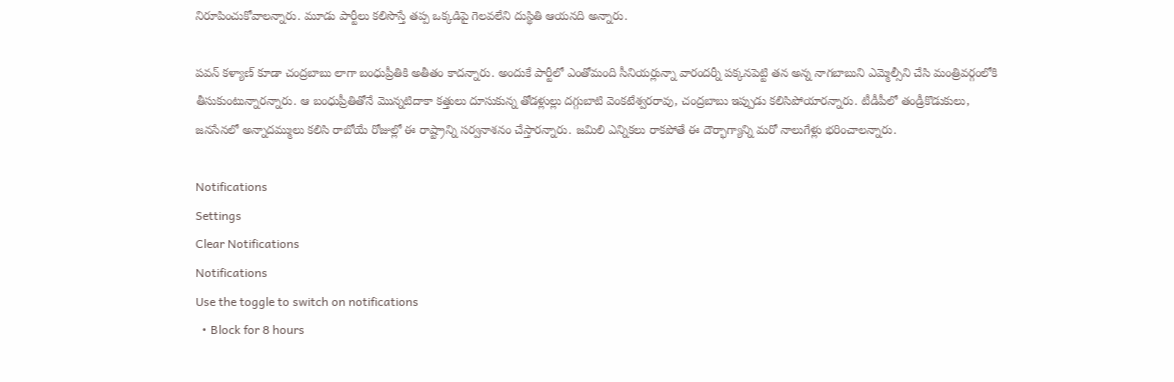నిరూపించుకోవాలన్నారు. మూడు పార్టీలు కలిసొస్తే త‌ప్ప ఒక్క‌డిపై గెల‌వ‌లేని దుస్థితి ఆయనది అన్నారు.

ప‌వ‌న్ క‌ళ్యాణ్ కూడా చంద్ర‌బాబు లాగా బంధుప్రీతికి అతీతం కాదన్నారు. అందుకే పార్టీలో ఎంతోమంది సీనియ‌ర్లున్నా వారందర్నీ ప‌క్క‌న‌పెట్టి త‌న అన్న నాగ‌బాబుని ఎమ్మెల్సీని చేసి మంత్రివ‌ర్గంలోకి తీసుకుంటున్నారన్నారు. ఆ బంధుప్రీతితోనే మొన్న‌టిదాకా క‌త్తులు దూసుకున్న తోడ‌ళ్లుల్లు ద‌గ్గుబాటి వెంక‌టేశ్వ‌ర‌రావు, చంద్ర‌బాబు ఇప్పుడు క‌లిసిపోయారన్నారు. టీడీపీలో తండ్రీకొడుకులు, జ‌న‌సేనలో అన్నాద‌మ్ములు క‌లిసి రాబోయే రోజుల్లో ఈ రాష్ట్రాన్ని స‌ర్వ‌నాశ‌నం చేస్తారన్నారు. జ‌మిలి ఎన్నిక‌లు రాక‌పోతే ఈ దౌర్భాగ్యాన్ని మ‌రో నాలుగేళ్లు భ‌రించాలన్నారు.

Notifications
Settings
Clear Notifications
Notifications
Use the toggle to switch on notifications
  • Block for 8 hours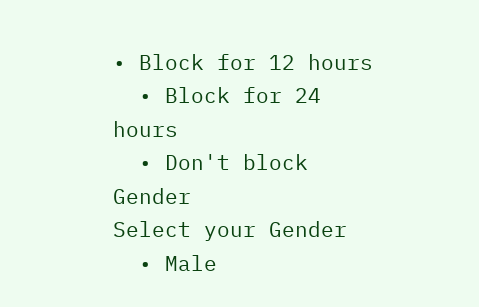• Block for 12 hours
  • Block for 24 hours
  • Don't block
Gender
Select your Gender
  • Male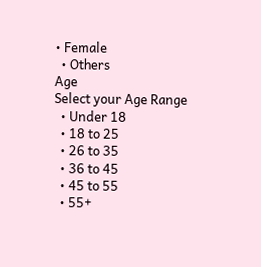• Female
  • Others
Age
Select your Age Range
  • Under 18
  • 18 to 25
  • 26 to 35
  • 36 to 45
  • 45 to 55
  • 55+